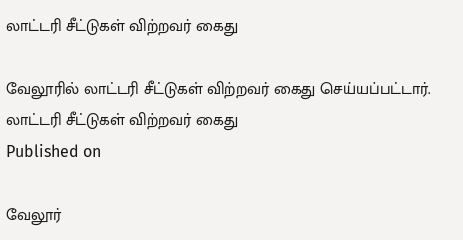லாட்டரி சீட்டுகள் விற்றவர் கைது

வேலூரில் லாட்டரி சீட்டுகள் விற்றவர் கைது செய்யப்பட்டார்.
லாட்டரி சீட்டுகள் விற்றவர் கைது
Published on

வேலூர்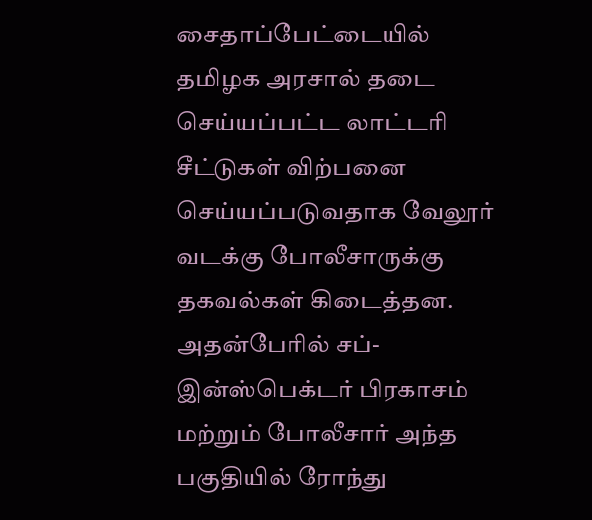சைதாப்பேட்டையில் தமிழக அரசால் தடை செய்யப்பட்ட லாட்டரி சீட்டுகள் விற்பனை செய்யப்படுவதாக வேலூர் வடக்கு போலீசாருக்கு தகவல்கள் கிடைத்தன. அதன்பேரில் சப்-இன்ஸ்பெக்டர் பிரகாசம் மற்றும் போலீசார் அந்த பகுதியில் ரோந்து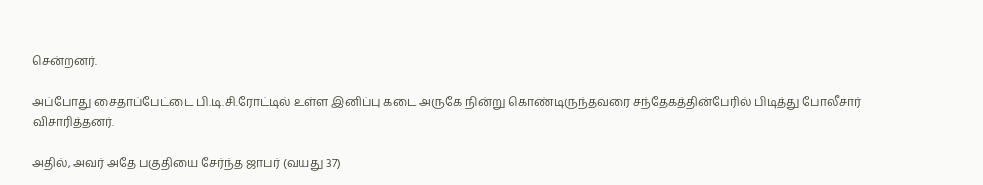சென்றனர்.

அப்போது சைதாப்பேட்டை பி.டி.சி.ரோட்டில் உள்ள இனிப்பு கடை அருகே நின்று கொண்டிருந்தவரை சந்தேகத்தின்பேரில் பிடித்து போலீசார் விசாரித்தனர்.

அதில், அவர் அதே பகுதியை சேர்ந்த ஜாபர் (வயது 37)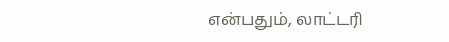என்பதும், லாட்டரி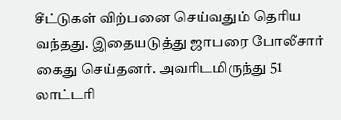சீட்டுகள் விற்பனை செய்வதும் தெரிய வந்தது. இதையடுத்து ஜாபரை போலீசார் கைது செய்தனர். அவரிடமிருந்து 51 லாட்டரி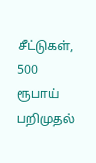சீட்டுகள், 500 ரூபாய் பறிமுதல்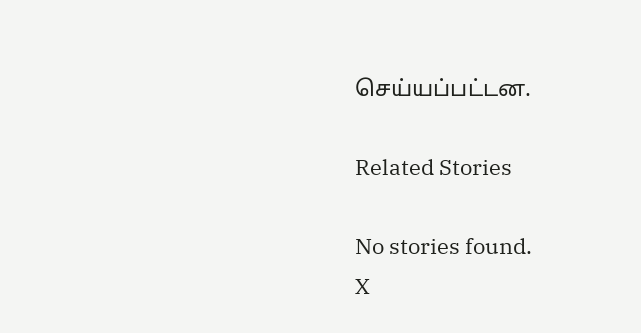செய்யப்பட்டன.

Related Stories

No stories found.
X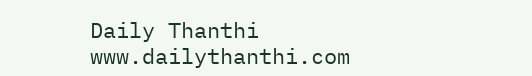Daily Thanthi
www.dailythanthi.com